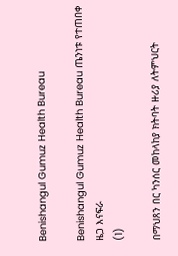Benishangul Gumuz Health Bureau

Benishangul Gumuz Health Bureau ጤንነቱ የተጠበቀ ዜጋ እናፍራ
(1)

በማህጸን በር ካንሰር መከላከያ ክትባት ዙሪያ ለትምህርት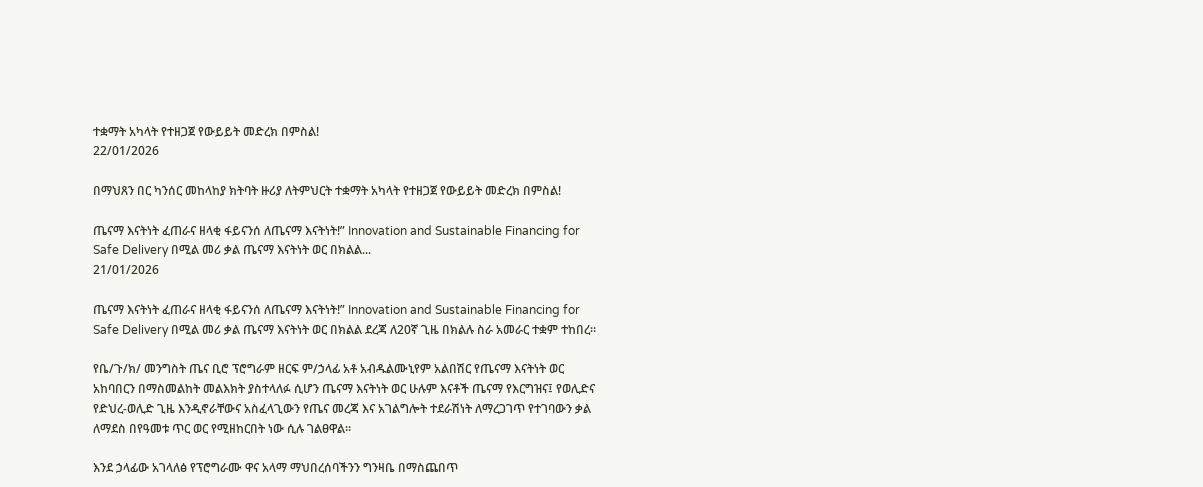ተቋማት አካላት የተዘጋጀ የውይይት መድረክ በምስል!
22/01/2026

በማህጸን በር ካንሰር መከላከያ ክትባት ዙሪያ ለትምህርት ተቋማት አካላት የተዘጋጀ የውይይት መድረክ በምስል!

ጤናማ እናትነት ፈጠራና ዘላቂ ፋይናንሰ ለጤናማ እናትነት!” Innovation and Sustainable Financing for Safe Delivery በሚል መሪ ቃል ጤናማ እናትነት ወር በክልል...
21/01/2026

ጤናማ እናትነት ፈጠራና ዘላቂ ፋይናንሰ ለጤናማ እናትነት!” Innovation and Sustainable Financing for Safe Delivery በሚል መሪ ቃል ጤናማ እናትነት ወር በክልል ደረጃ ለ20ኛ ጊዜ በክልሉ ስራ አመራር ተቋም ተከበረ።

የቤ/ጉ/ክ/ መንግስት ጤና ቢሮ ፕሮግራም ዘርፍ ም/ኃላፊ አቶ አብዱልሙኒየም አልበሽር የጤናማ እናትነት ወር አከባበርን በማስመልከት መልእክት ያስተላለፉ ሲሆን ጤናማ እናትነት ወር ሁሉም እናቶች ጤናማ የእርግዝና፤ የወሊድና የድህረ-ወሊድ ጊዜ እንዲኖራቸውና አስፈላጊውን የጤና መረጃ እና አገልግሎት ተደራሽነት ለማረጋገጥ የተገባውን ቃል ለማደስ በየዓመቱ ጥር ወር የሚዘከርበት ነው ሲሉ ገልፀዋል።

እንደ ኃላፊው አገላለፅ የፕሮግራሙ ዋና አላማ ማህበረሰባችንን ግንዛቤ በማስጨበጥ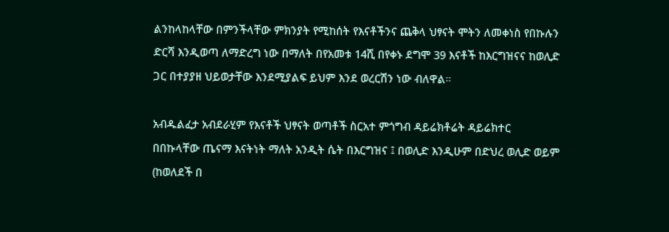ልንከላከላቸው በምንችላቸው ምክንያት የሚከሰት የእናቶችንና ጨቅላ ህፃናት ሞትን ለመቀነስ የበኩሉን ድርሻ እንዲወጣ ለማድረግ ነው በማለት በየአመቱ 14ሺ በየቀኑ ደግሞ 39 እናቶች ከእርግዝናና ከወሊድ ጋር በተያያዘ ህይወታቸው እንደሚያልፍ ይህም እንደ ወረርሽን ነው ብለዋል።

አብዱልፈታ አብደራሂም የእናቶች ህፃናት ወጣቶች ስርአተ ምጎግብ ዳይሬክቶሬት ዳይሬክተር በበኩላቸው ጤናማ እናትነት ማለት አንዲት ሴት በእርግዝና ፤ በወሊድ እንዲሁም በድህረ ወሊድ ወይም (ከወለደች በ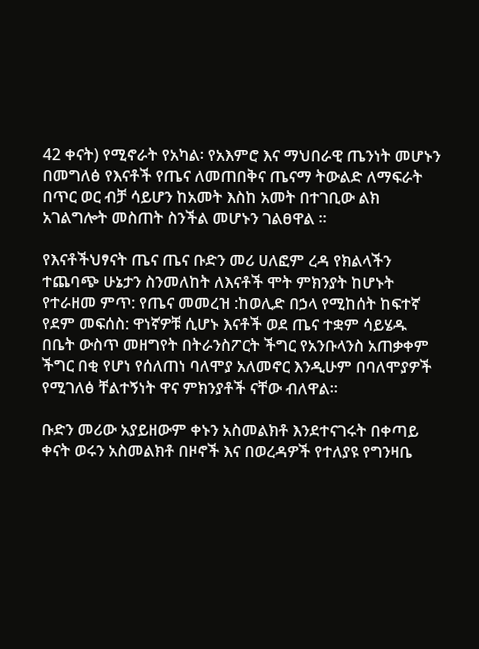42 ቀናት) የሚኖራት የአካል፡ የአእምሮ እና ማህበራዊ ጤንነት መሆኑን በመግለፅ የእናቶች የጤና ለመጠበቅና ጤናማ ትውልድ ለማፍራት በጥር ወር ብቻ ሳይሆን ከአመት እስከ አመት በተገቢው ልክ አገልግሎት መስጠት ስንችል መሆኑን ገልፀዋል ።

የእናቶችህፃናት ጤና ጤና ቡድን መሪ ሀለፎም ረዳ የክልላችን ተጨባጭ ሁኔታን ስንመለከት ለእናቶች ሞት ምክንያት ከሆኑት የተራዘመ ምጥ: የጤና መመረዝ :ከወሊድ በኃላ የሚከሰት ከፍተኛ የደም መፍሰስ: ዋነኛዎቹ ሲሆኑ እናቶች ወደ ጤና ተቋም ሳይሄዱ በቤት ውስጥ መዘግየት በትራንስፖርት ችግር የአንቡላንስ አጠቃቀም ችግር በቂ የሆነ የሰለጠነ ባለሞያ አለመኖር እንዲሁም በባለሞያዎች የሚገለፅ ቸልተኝነት ዋና ምክንያቶች ናቸው ብለዋል።

ቡድን መሪው አያይዘውም ቀኑን አስመልክቶ እንደተናገሩት በቀጣይ ቀናት ወሩን አስመልክቶ በዞኖች እና በወረዳዎች የተለያዩ የግንዛቤ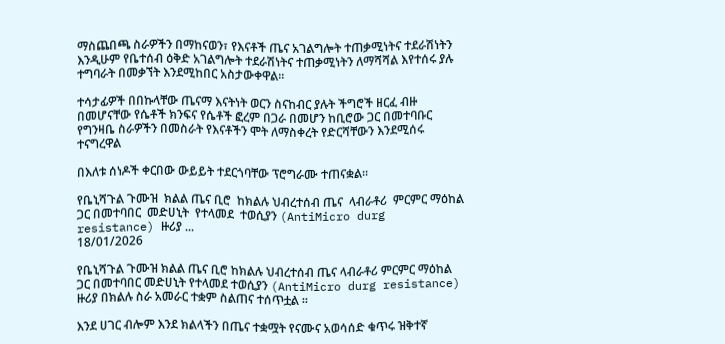ማስጨበጫ ስራዎችን በማከናወን፣ የእናቶች ጤና አገልግሎት ተጠቃሚነትና ተደራሽነትን እንዲሁም የቤተሰብ ዕቅድ አገልግሎት ተደራሽነትና ተጠቃሚነትን ለማሻሻል እየተሰሩ ያሉ ተግባራት በመቃኘት እንደሚከበር አስታውቀዋል።

ተሳታፊዎች በበኩላቸው ጤናማ እናትነት ወርን ስናከብር ያሉት ችግሮች ዘርፈ ብዙ በመሆናቸው የሴቶች ክንፍና የሴቶች ፎረም በጋራ በመሆን ከቢሮው ጋር በመተባቡር የግንዛቤ ስራዎችን በመስራት የእናቶችን ሞት ለማስቀረት የድርሻቸውን እንደሚሰሩ ተናግረዋል

በእለቱ ሰነዶች ቀርበው ውይይት ተደርጎባቸው ፕሮግራሙ ተጠናቋል።

የቤኒሻጉል ጉሙዝ  ክልል ጤና ቢሮ  ከክልሉ ህብረተሰብ ጤና  ላብራቶሪ  ምርምር ማዕከል  ጋር በመተባበር  መድሀኒት  የተላመደ  ተወሲያን (AntiMicro durg resistance) ዙሪያ ...
18/01/2026

የቤኒሻጉል ጉሙዝ ክልል ጤና ቢሮ ከክልሉ ህብረተሰብ ጤና ላብራቶሪ ምርምር ማዕከል ጋር በመተባበር መድሀኒት የተላመደ ተወሲያን (AntiMicro durg resistance) ዙሪያ በክልሉ ስራ አመራር ተቋም ስልጠና ተሰጥቷል ።

እንደ ሀገር ብሎም እንደ ክልላችን በጤና ተቋሟት የናሙና አወሳሰድ ቁጥሩ ዝቅተኛ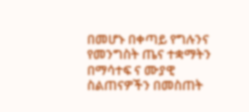በመሆኑ በቀጣይ የግሉንና የመንግስት ጤና ተቋማትን በማሳተፍ ና ሙያዊ ስልጠናዎችን በመስጠት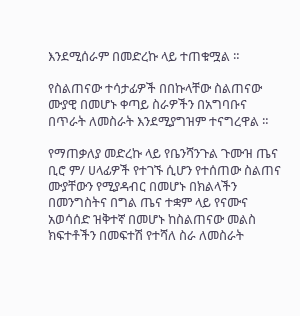እንደሚሰራም በመድረኩ ላይ ተጠቁሟል ።

የስልጠናው ተሳታፊዎች በበኩላቸው ስልጠናው ሙያዊ በመሆኑ ቀጣይ ስራዎችን በአግባቡና በጥራት ለመስራት እንደሚያግዝም ተናግረዋል ።

የማጠቃለያ መድረኩ ላይ የቤንሻንጉል ጉሙዝ ጤና ቢሮ ም/ ሀላፊዎች የተገኙ ሲሆን የተሰጠው ስልጠና ሙያቸውን የሚያዳብር በመሆኑ በክልላችን በመንግስትና በግል ጤና ተቋም ላይ የናሙና አወሳሰድ ዝቅተኛ በመሆኑ ከስልጠናው መልስ ክፍተቶችን በመፍተሽ የተሻለ ስራ ለመስራት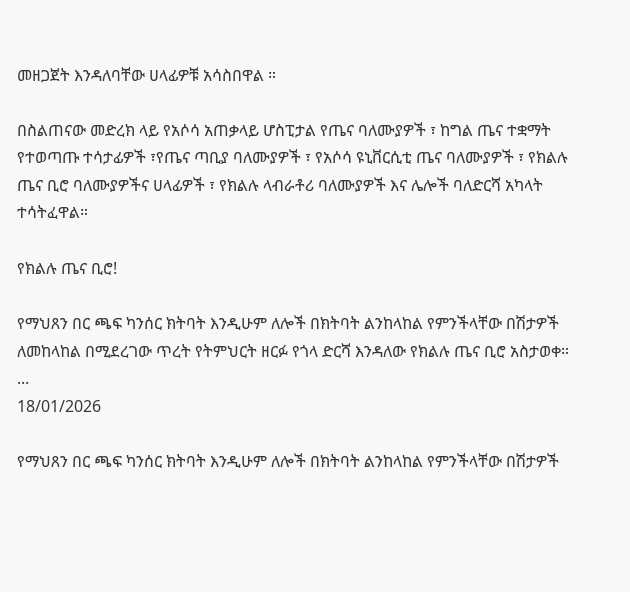መዘጋጀት እንዳለባቸው ሀላፊዎቹ አሳስበዋል ።

በስልጠናው መድረክ ላይ የአሶሳ አጠቃላይ ሆስፒታል የጤና ባለሙያዎች ፣ ከግል ጤና ተቋማት የተወጣጡ ተሳታፊዎች ፣የጤና ጣቢያ ባለሙያዎች ፣ የአሶሳ ዩኒቨርሲቲ ጤና ባለሙያዎች ፣ የክልሉ ጤና ቢሮ ባለሙያዎችና ሀላፊዎች ፣ የክልሉ ላብራቶሪ ባለሙያዎች እና ሌሎች ባለድርሻ አካላት ተሳትፈዋል።

የክልሉ ጤና ቢሮ!

የማህጸን በር ጫፍ ካንሰር ክትባት እንዲሁም ለሎች በክትባት ልንከላከል የምንችላቸው በሽታዎች ለመከላከል በሚደረገው ጥረት የትምህርት ዘርፉ የጎላ ድርሻ እንዳለው የክልሉ ጤና ቢሮ አስታወቀ። ...
18/01/2026

የማህጸን በር ጫፍ ካንሰር ክትባት እንዲሁም ለሎች በክትባት ልንከላከል የምንችላቸው በሽታዎች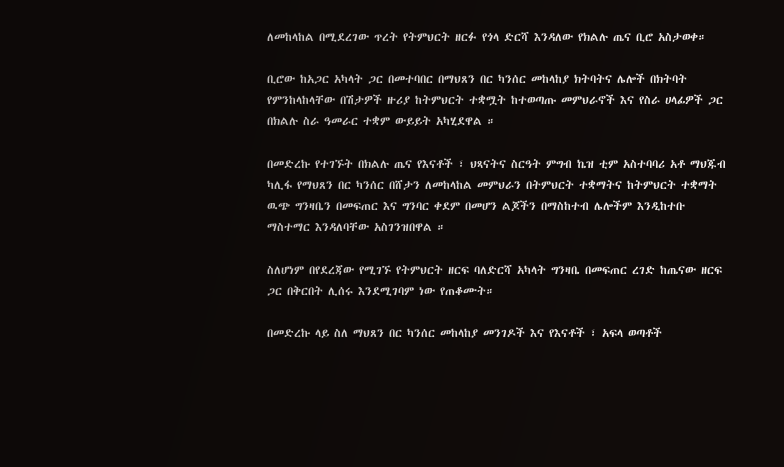ለመከላከል በሚደረገው ጥረት የትምህርት ዘርፉ የጎላ ድርሻ እንዳለው የክልሉ ጤና ቢሮ አስታወቀ።

ቢሮው ከአጋር አካላት ጋር በመተባበር በማህጸን በር ካንሰር መከላከያ ክትባትና ሌሎች በክትባት የምንከላከላቸው በሽታዎች ዙሪያ ከትምህርት ተቋሟት ከተወጣጡ መምህራኖች እና የስራ ሀላፊዎች ጋር በክልሉ ስራ ዓመራር ተቋም ውይይት አካሂደዋል ።

በመድረኩ የተገኙት በክልሉ ጤና የእናቶች ፣ ህጻናትና ስርዓት ምግብ ኬዝ ቲም አስተባባሪ አቶ ማህጁብ ካሊፋ የማህጸን በር ካንሰር በሸታን ለመከላከል መምህራን በትምህርት ተቋማትና ከትምህርት ተቋማት ዉጭ ግንዛቤን በመፍጠር እና ግንባር ቀደም በመሆን ልጆችን በማስከተብ ሌሎችም እንዲከተቡ ማስተማር እንዳለባቸው አስገንዝበዋል ።

ስለሆነም በየደረጃው የሚገኙ የትምህርት ዘርፍ ባለድርሻ አካላት ግንዛቤ በመፍጠር ረገድ ከጤናው ዘርፍ ጋር በቅርበት ሊሰሩ እንደሚገባም ነው የጠቆሙት።

በመድረኩ ላይ ስለ ማህጸን በር ካንሰር መከላከያ መንገዶች እና የእናቶች ፣ አፍላ ወጣቶች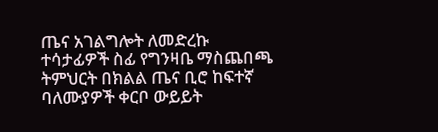ጤና አገልግሎት ለመድረኩ ተሳታፊዎች ስፊ የግንዛቤ ማስጨበጫ ትምህርት በክልል ጤና ቢሮ ከፍተኛ ባለሙያዎች ቀርቦ ውይይት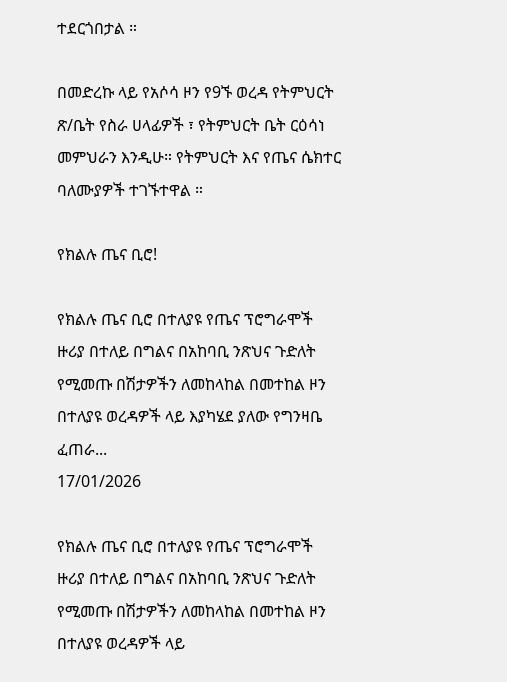ተደርጎበታል ።

በመድረኩ ላይ የአሶሳ ዞን የ9ኙ ወረዳ የትምህርት ጽ/ቤት የስራ ሀላፊዎች ፣ የትምህርት ቤት ርዕሳነ መምህራን እንዲሁ። የትምህርት እና የጤና ሴክተር ባለሙያዎች ተገኙተዋል ።

የክልሉ ጤና ቢሮ!

የክልሉ ጤና ቢሮ በተለያዩ የጤና ፕሮግራሞች ዙሪያ በተለይ በግልና በአከባቢ ንጽህና ጉድለት የሚመጡ በሽታዎችን ለመከላከል በመተከል ዞን በተለያዩ ወረዳዎች ላይ እያካሄደ ያለው የግንዛቤ ፈጠራ...
17/01/2026

የክልሉ ጤና ቢሮ በተለያዩ የጤና ፕሮግራሞች ዙሪያ በተለይ በግልና በአከባቢ ንጽህና ጉድለት የሚመጡ በሽታዎችን ለመከላከል በመተከል ዞን በተለያዩ ወረዳዎች ላይ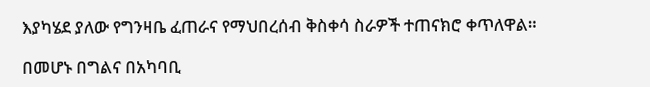እያካሄደ ያለው የግንዛቤ ፈጠራና የማህበረሰብ ቅስቀሳ ስራዎች ተጠናክሮ ቀጥለዋል።

በመሆኑ በግልና በአካባቢ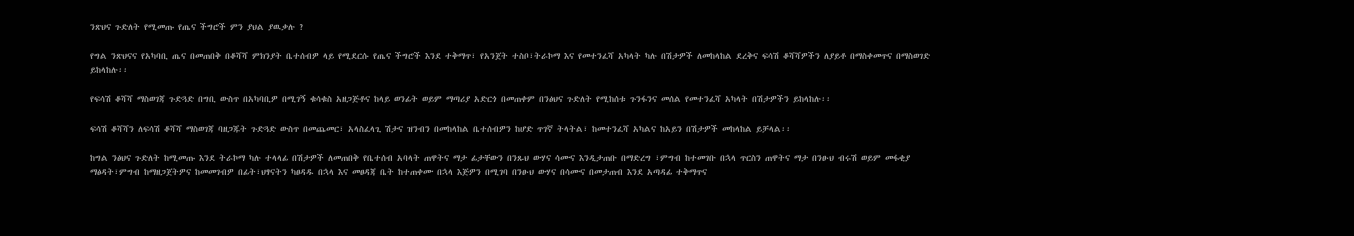ንጽህና ጉድለት የሚመጡ የጤና ችግሮች ምን ያህል ያዉቃሉ ?

የግል ንጽህናና የአካባቢ ጤና በመጠበቅ በቆሻሻ ምክንያት ቤተሰብዎ ላይ የሚደርሱ የጤና ችግሮች እንደ ተቅማጥ፣ የአንጀት ተስቦ፣ትራኮማ እና የመተንፈሻ አካላት ካሉ በሽታዎች ለመከላከል ደረቅና ፍሳሽ ቆሻሻዎችን ለያይቶ በማስቀመጥና በማስወገድ ይከላከሉ፡፡

የፍሳሽ ቆሻሻ ማስወገጃ ጉድጓድ በግቢ ውስጥ በአካባቢዎ በሚገኝ ቁሳቁስ አዘጋጅቶና ከላይ ወንፊት ወይም ማጣሪያ አድርጎ በመጠቀም በንፅህና ጉድለት የሚከሰቱ ጉንፋንና መሰል የመተንፈሻ አካላት በሽታዎችን ይከላከሉ፡፡

ፍሳሽ ቆሻሻን ለፍሳሽ ቆሻሻ ማስወገጃ ባዘጋጁት ጉድጓድ ውስጥ በመጨመር፣ አላስፈላጊ ሽታና ዝንብን በመከላከል ቤተሰብዎን ከሆድ ጥገኛ ትላትል፣ ከመተንፈሻ አካልና ከአይን በሽታዎች መከላከል ይቻላል፡፡

ከግል ንፅህና ጉድለት ከሚመጡ እንደ ትራኮማ ካሉ ተላላፊ በሽታዎች ለመጠበቅ የቤተሰብ አባላት ጠዋትና ማታ ፊታቸውን በንጹህ ውሃና ሳሙና እንዲታጠቡ በማድረግ ፣ምግብ ከተመገቡ በኋላ ጥርስን ጠዋትና ማታ በንፁህ ብሩሽ ወይም መፋቂያ ማፅዳት፣ምግብ ከማዘጋጀትዎና ከመመገብዎ በፊት፣ህፃናትን ካፀዳዱ በኋላ እና መፀዳጃ ቤት ከተጠቀሙ በኋላ እጅዎን በሚገባ በንፁህ ውሃና በሳሙና በመታጠብ እንደ አጣዳፊ ተቅማጥና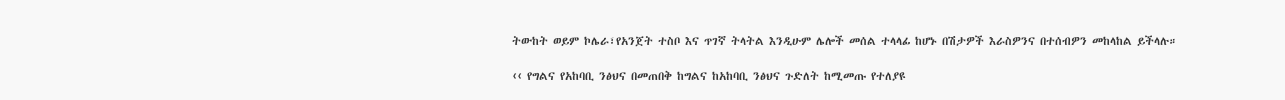ትውከት ወይም ኮሌራ፣የአንጀት ተስቦ እና ጥገኛ ትላትል እንዲሁም ሌሎች መሰል ተላላፊ ከሆኑ በሽታዎች እራስዎንና በተሰብዎን መከላከል ይችላሉ።

‹‹ የግልና የአከባቢ ንፅህና በመጠበቅ ከግልና ከአከባቢ ንፅህና ጉድለት ከሚመጡ የተለያዩ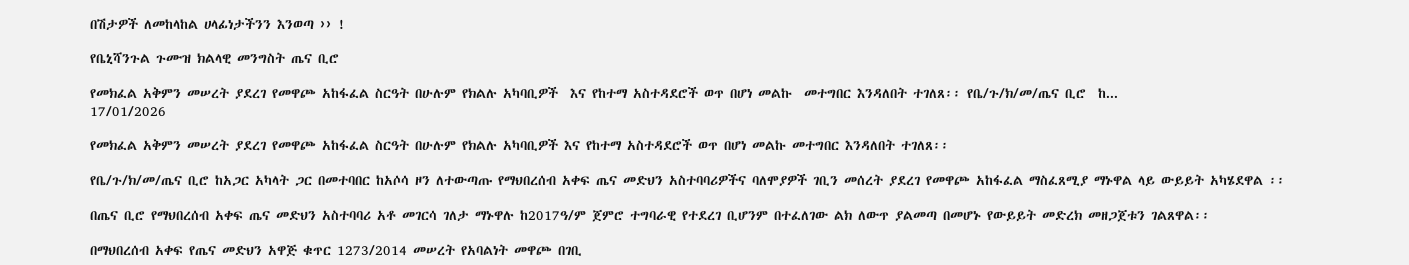በሽታዎች ለመከላከል ሀላፊነታችንን እንወጣ ›› !

የቤኒሻንጉል ጉሙዝ ክልላዊ መንግስት ጤና ቢሮ

የመክፈል አቅምን መሠረት ያደረገ የመዋጮ አከፋፈል ስርዓት በሁሉም የክልሉ አካባቢዎች  እና የከተማ አስተዳደሮች ወጥ በሆነ መልኩ  መተግበር እንዳለበት ተገለጸ፡፡ የቤ/ጉ/ክ/መ/ጤና ቢሮ  ከ...
17/01/2026

የመክፈል አቅምን መሠረት ያደረገ የመዋጮ አከፋፈል ስርዓት በሁሉም የክልሉ አካባቢዎች እና የከተማ አስተዳደሮች ወጥ በሆነ መልኩ መተግበር እንዳለበት ተገለጸ፡፡

የቤ/ጉ/ክ/መ/ጤና ቢሮ ከአጋር አካላት ጋር በመተባበር ከአሶሳ ዞን ለተውጣጡ የማህበረሰብ አቀፍ ጤና መድህን አስተባባሪዎችና ባለሞያዎች ገቢን መሰረት ያደረገ የመዋጮ አከፋፈል ማስፈጸሚያ ማኑዋል ላይ ውይይት አካሄደዋል ፡፡

በጤና ቢሮ የማህበረሰብ አቀፍ ጤና መድህን አስተባባሪ አቶ መገርሳ ገለታ ማኑዋሉ ከ2017ዓ/ም ጀምሮ ተግባራዊ የተደረገ ቢሆንም በተፈለገው ልክ ለውጥ ያልመጣ በመሆኑ የውይይት መድረክ መዘጋጀቱን ገልጸዋል፡፡

በማህበረሰብ አቀፍ የጤና መድህን አዋጅ ቁጥር 1273/2014 መሠረት የአባልነት መዋጮ በገቢ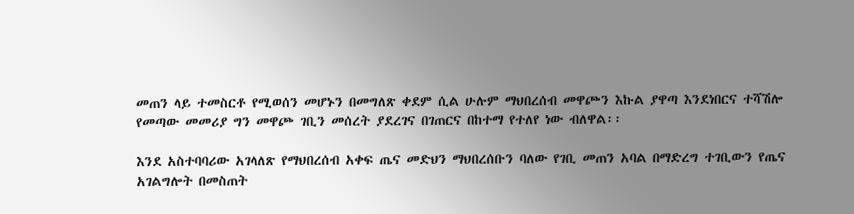መጠን ላይ ተመስርቶ የሚወሰን መሆኑን በመግለጽ ቀደም ሲል ሁሉም ማህበረሰብ መዋጮን እኩል ያዋጣ እንደነበርና ተሻሽሎ የመጣው መመሪያ ግን መዋጮ ገቢን መሰረት ያደረገና በገጠርና በከተማ የተለየ ነው ብለዋል፡፡

እንደ አስተባባሪው አገላለጽ የማህበረሰብ አቀፍ ጤና መድህን ማህበረሰቡን ባለው የገቢ መጠን አባል በማድረግ ተገቢውን የጤና አገልግሎት በመስጠት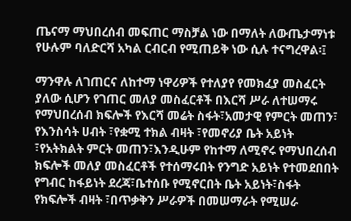ጤናማ ማህበረሰብ መፍጠር ማስቻል ነው በማለት ለውጤታማነቱ የሁሉም ባለድርሻ አካል ርብርብ የሚጠይቅ ነው ሲሉ ተናግረዋል፡፤

ማንዋሉ ለገጠርና ለከተማ ነዋሪዎች የተለያየ የመክፈያ መስፈርት ያለው ሲሆን የገጠር መለያ መስፈርቶች በእርሻ ሥራ ለተሠማሩ የማህበረሰብ ክፍሎች የእርሻ መሬት ስፋት፣አመታዊ የምርት መጠን፣ የእንስሳት ሀብት ፣የቋሚ ተክል ብዛት ፣የመኖሪያ ቤት አይነት ፣የአትክልት ምርት መጠን፣እንዲሁም የከተማ ለሚኖሩ የማህበረሰብ ክፍሎች መለያ መስፈርቶች የተሰማሩበት የንግድ አይነት የተመደበበት የግብር ከፋይነት ደረጃ፣ቤተሰቡ የሚኖርበት ቤት አይነት፣ስፋት የክፍሎች ብዛት ፣በጥቃቅን ሥራዎች በመሠማራት የሚሠራ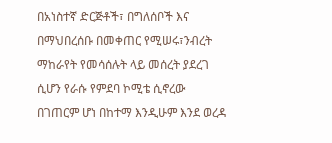በአነስተኛ ድርጅቶች፣ በግለሰቦች እና በማህበረሰቡ በመቀጠር የሚሠሩ፣ንብረት ማከራየት የመሳሰሉት ላይ መሰረት ያደረገ ሲሆን የራሱ የምደባ ኮሚቴ ሲኖረው በገጠርም ሆነ በከተማ እንዲሁም እንደ ወረዳ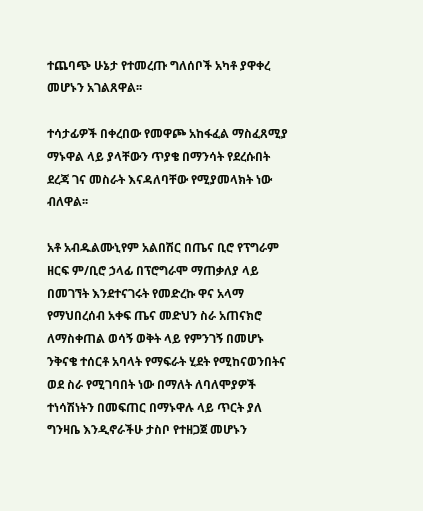ተጨባጭ ሁኔታ የተመረጡ ግለሰቦች አካቶ ያዋቀረ መሆኑን አገልጸዋል፡፡

ተሳታፊዎች በቀረበው የመዋጮ አከፋፈል ማስፈጸሚያ ማኑዋል ላይ ያላቸውን ጥያቄ በማንሳት የደረሱበት ደረጃ ገና መስራት እናዳለባቸው የሚያመላክት ነው ብለዋል፡፡

አቶ አብዱልሙኒየም አልበሽር በጤና ቢሮ የፕግራም ዘርፍ ም/ቢሮ ኃላፊ በፕሮግራሞ ማጠቃለያ ላይ በመገኘት እንደተናገሩት የመድረኩ ዋና አላማ የማህበረሰብ አቀፍ ጤና መድህን ስራ አጠናክሮ ለማስቀጠል ወሳኝ ወቅት ላይ የምንገኝ በመሆኑ ንቅናቄ ተሰርቶ አባላት የማፍራት ሂደት የሚከናወንበትና ወደ ስራ የሚገባበት ነው በማለት ለባለሞያዎች ተነሳሽነትን በመፍጠር በማኑዋሉ ላይ ጥርት ያለ ግንዛቤ እንዲኖራችሁ ታስቦ የተዘጋጀ መሆኑን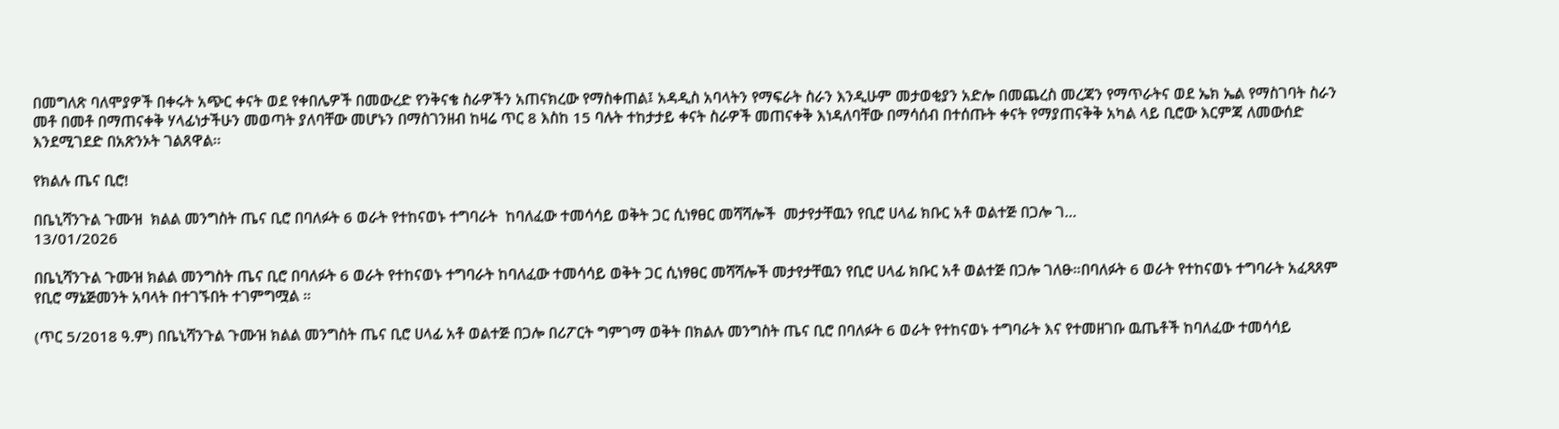በመግለጽ ባለሞያዎች በቀሩት አጭር ቀናት ወደ የቀበሌዎች በመውረድ የንቅናቄ ስራዎችን አጠናክረው የማስቀጠል፤ አዳዲስ አባላትን የማፍራት ስራን እንዲሁም መታወቂያን አድሎ በመጨረስ መረጃን የማጥራትና ወደ ኤክ ኤል የማስገባት ስራን መቶ በመቶ በማጠናቀቅ ሃላፊነታችሁን መወጣት ያለባቸው መሆኑን በማስገንዘብ ከዛሬ ጥር 8 እስከ 15 ባሉት ተከታታይ ቀናት ስራዎች መጠናቀቅ እነዳለባቸው በማሳሰብ በተሰጡት ቀናት የማያጠናቅቅ አካል ላይ ቢሮው እርምጃ ለመውሰድ እንደሚገደድ በአጽንኦት ገልጸዋል፡፡

የክልሉ ጤና ቢሮ!

በቤኒሻንጉል ጉሙዝ  ክልል መንግስት ጤና ቢሮ በባለፉት 6 ወራት የተከናወኑ ተግባራት  ከባለፈው ተመሳሳይ ወቅት ጋር ሲነፃፀር መሻሻሎች  መታየታቸዉን የቢሮ ሀላፊ ክቡር አቶ ወልተጅ በጋሎ ገ...
13/01/2026

በቤኒሻንጉል ጉሙዝ ክልል መንግስት ጤና ቢሮ በባለፉት 6 ወራት የተከናወኑ ተግባራት ከባለፈው ተመሳሳይ ወቅት ጋር ሲነፃፀር መሻሻሎች መታየታቸዉን የቢሮ ሀላፊ ክቡር አቶ ወልተጅ በጋሎ ገለፁ።በባለፉት 6 ወራት የተከናወኑ ተግባራት አፈጻጸም የቢሮ ማኔጅመንት አባላት በተገኙበት ተገምግሟል ።

(ጥር 5/2018 ዓ.ም) በቤኒሻንጉል ጉሙዝ ክልል መንግስት ጤና ቢሮ ሀላፊ አቶ ወልተጅ በጋሎ በሪፖርት ግምገማ ወቅት በክልሉ መንግስት ጤና ቢሮ በባለፉት 6 ወራት የተከናወኑ ተግባራት እና የተመዘገቡ ዉጤቶች ከባለፈው ተመሳሳይ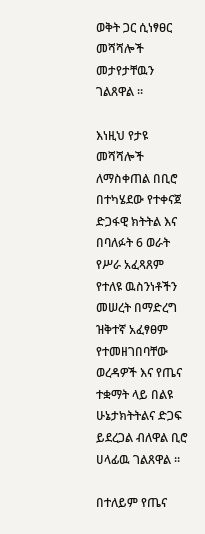ወቅት ጋር ሲነፃፀር መሻሻሎች መታየታቸዉን ገልጸዋል ።

እነዚህ የታዩ መሻሻሎች ለማስቀጠል በቢሮ በተካሄደው የተቀናጀ ድጋፋዊ ክትትል እና በባለፉት 6 ወራት የሥራ አፈጻጸም የተለዩ ዉስንነቶችን መሠረት በማድረግ ዝቅተኛ አፈፃፀም የተመዘገበባቸው ወረዳዎች እና የጤና ተቋማት ላይ በልዩ ሁኔታክትትልና ድጋፍ ይደረጋል ብለዋል ቢሮ ሀላፊዉ ገልጸዋል ።

በተለይም የጤና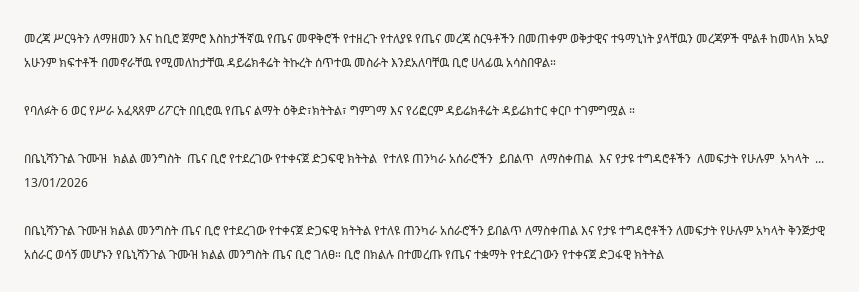መረጃ ሥርዓትን ለማዘመን እና ከቢሮ ጀምሮ እስከታችኛዉ የጤና መዋቅሮች የተዘረጉ የተለያዩ የጤና መረጃ ስርዓቶችን በመጠቀም ወቅታዊና ተዓማኒነት ያላቸዉን መረጃዎች ሞልቶ ከመላክ አኳያ አሁንም ክፍተቶች በመኖራቸዉ የሚመለከታቸዉ ዳይሬክቶሬት ትኩረት ሰጥተዉ መስራት እንደአለባቸዉ ቢሮ ሀላፊዉ አሳስበዋል።

የባለፉት 6 ወር የሥራ አፈጻጸም ሪፖርት በቢሮዉ የጤና ልማት ዕቅድ፣ክትትል፣ ግምገማ እና የሪፎርም ዳይሬክቶሬት ዳይሬክተር ቀርቦ ተገምግሟል ።

በቤኒሻንጉል ጉሙዝ  ክልል መንግስት  ጤና ቢሮ የተደረገው የተቀናጀ ድጋፍዊ ክትትል  የተለዩ ጠንካራ አሰራሮችን  ይበልጥ  ለማስቀጠል  እና የታዩ ተግዳሮቶችን  ለመፍታት የሁሉም  አካላት  ...
13/01/2026

በቤኒሻንጉል ጉሙዝ ክልል መንግስት ጤና ቢሮ የተደረገው የተቀናጀ ድጋፍዊ ክትትል የተለዩ ጠንካራ አሰራሮችን ይበልጥ ለማስቀጠል እና የታዩ ተግዳሮቶችን ለመፍታት የሁሉም አካላት ቅንጅታዊ አሰራር ወሳኝ መሆኑን የቤኒሻንጉል ጉሙዝ ክልል መንግስት ጤና ቢሮ ገለፀ። ቢሮ በክልሉ በተመረጡ የጤና ተቋማት የተደረገውን የተቀናጀ ድጋፋዊ ክትትል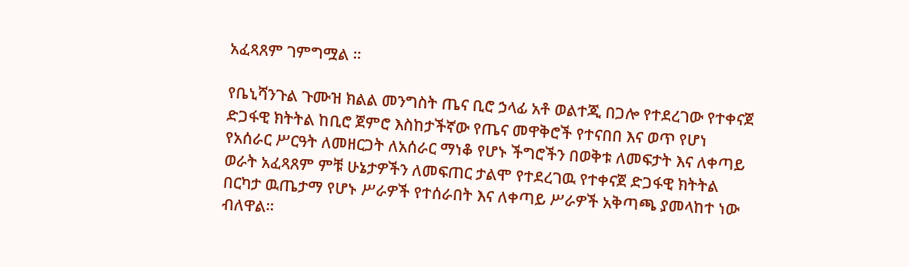አፈጻጸም ገምግሟል ።

የቤኒሻንጉል ጉሙዝ ክልል መንግስት ጤና ቢሮ ኃላፊ አቶ ወልተጂ በጋሎ የተደረገው የተቀናጀ ድጋፋዊ ክትትል ከቢሮ ጀምሮ እስከታችኛው የጤና መዋቅሮች የተናበበ እና ወጥ የሆነ የአሰራር ሥርዓት ለመዘርጋት ለአሰራር ማነቆ የሆኑ ችግሮችን በወቅቱ ለመፍታት እና ለቀጣይ ወራት አፈጻጸም ምቹ ሁኔታዎችን ለመፍጠር ታልሞ የተደረገዉ የተቀናጀ ድጋፋዊ ክትትል በርካታ ዉጤታማ የሆኑ ሥራዎች የተሰራበት እና ለቀጣይ ሥራዎች አቅጣጫ ያመላከተ ነው ብለዋል።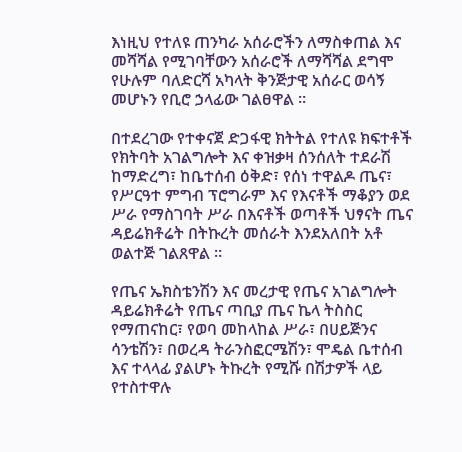እነዚህ የተለዩ ጠንካራ አሰራሮችን ለማስቀጠል እና መሻሻል የሚገባቸውን አሰራሮች ለማሻሻል ደግሞ የሁሉም ባለድርሻ አካላት ቅንጅታዊ አሰራር ወሳኝ መሆኑን የቢሮ ኃላፊው ገልፀዋል ።

በተደረገው የተቀናጀ ድጋፋዊ ክትትል የተለዩ ክፍተቶች የክትባት አገልግሎት እና ቀዝቃዛ ሰንሰለት ተደራሽ ከማድረግ፣ ከቤተሰብ ዕቅድ፣ የሰነ ተዋልዶ ጤና፣ የሥርዓተ ምግብ ፕሮግራም እና የእናቶች ማቆያን ወደ ሥራ የማስገባት ሥራ በእናቶች ወጣቶች ህፃናት ጤና ዳይሬክቶሬት በትኩረት መሰራት እንደአለበት አቶ ወልተጅ ገልጸዋል ።

የጤና ኤክስቴንሽን እና መረታዊ የጤና አገልግሎት ዳይሬክቶሬት የጤና ጣቢያ ጤና ኬላ ትስስር የማጠናከር፣ የወባ መከላከል ሥራ፣ በሀይጅንና ሳንቴሽን፣ በወረዳ ትራንስፎርሜሽን፣ ሞዴል ቤተሰብ እና ተላላፊ ያልሆኑ ትኩረት የሚሹ በሽታዎች ላይ የተስተዋሉ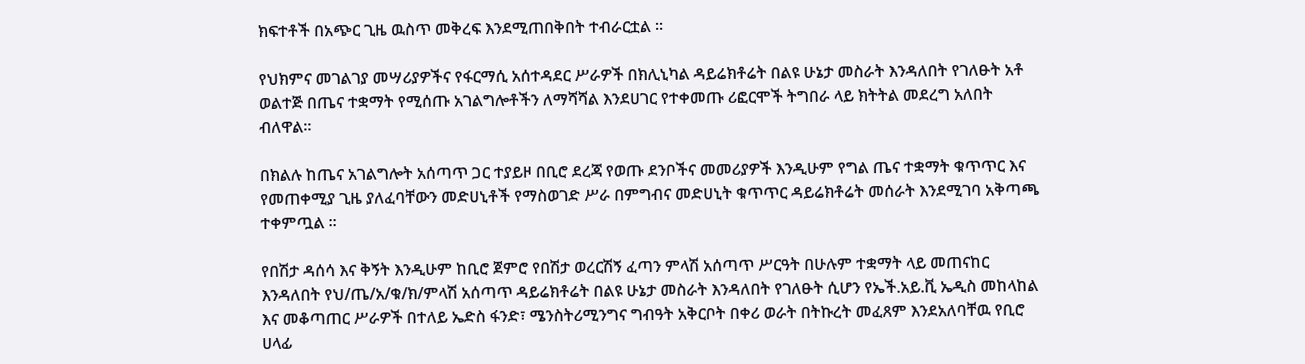ክፍተቶች በአጭር ጊዜ ዉስጥ መቅረፍ እንደሚጠበቅበት ተብራርቷል ።

የህክምና መገልገያ መሣሪያዎችና የፋርማሲ አሰተዳደር ሥራዎች በክሊኒካል ዳይሬክቶሬት በልዩ ሁኔታ መስራት እንዳለበት የገለፁት አቶ ወልተጅ በጤና ተቋማት የሚሰጡ አገልግሎቶችን ለማሻሻል እንደሀገር የተቀመጡ ሪፎርሞች ትግበራ ላይ ክትትል መደረግ አለበት ብለዋል።

በክልሉ ከጤና አገልግሎት አሰጣጥ ጋር ተያይዞ በቢሮ ደረጃ የወጡ ደንቦችና መመሪያዎች እንዲሁም የግል ጤና ተቋማት ቁጥጥር እና የመጠቀሚያ ጊዜ ያለፈባቸውን መድሀኒቶች የማስወገድ ሥራ በምግብና መድሀኒት ቁጥጥር ዳይሬክቶሬት መሰራት እንደሚገባ አቅጣጫ ተቀምጧል ።

የበሽታ ዳሰሳ እና ቅኝት እንዲሁም ከቢሮ ጀምሮ የበሽታ ወረርሽኝ ፈጣን ምላሽ አሰጣጥ ሥርዓት በሁሉም ተቋማት ላይ መጠናከር እንዳለበት የህ/ጤ/አ/ቁ/ክ/ምላሽ አሰጣጥ ዳይሬክቶሬት በልዩ ሁኔታ መስራት እንዳለበት የገለፁት ሲሆን የኤች.አይ.ቪ ኤዲስ መከላከል እና መቆጣጠር ሥራዎች በተለይ ኤድስ ፋንድ፣ ሜንስትሪሚንግና ግብዓት አቅርቦት በቀሪ ወራት በትኩረት መፈጸም እንደአለባቸዉ የቢሮ ሀላፊ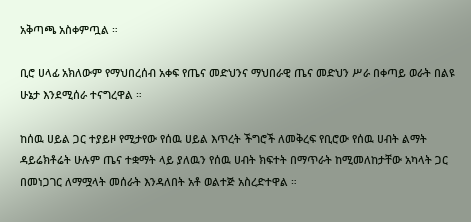አቅጣጫ አስቀምጧል ።

ቢሮ ሀላፊ አክለውም የማህበረሰብ አቀፍ የጤና መድህንና ማህበራዊ ጤና መድህን ሥራ በቀጣይ ወራት በልዩ ሁኔታ እንደሚሰራ ተናግረዋል ።

ከሰዉ ሀይል ጋር ተያይዞ የሚታየው የሰዉ ሀይል እጥረት ችግሮች ለመቅረፍ የቢሮው የሰዉ ሀብት ልማት ዳይሬክቶሬት ሁሉም ጤና ተቋማት ላይ ያለዉን የሰዉ ሀብት ክፍተት በማጥራት ከሚመለከታቸው አካላት ጋር በመነጋገር ለማሟላት መሰራት እንዳለበት አቶ ወልተጅ አስረድተዋል ።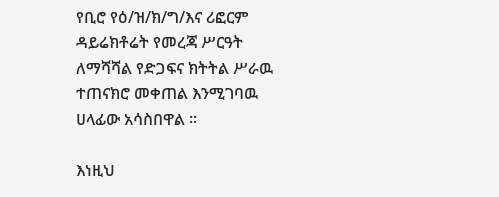የቢሮ የዕ/ዝ/ክ/ግ/እና ሪፎርም ዳይሬክቶሬት የመረጃ ሥርዓት ለማሻሻል የድጋፍና ክትትል ሥራዉ ተጠናክሮ መቀጠል እንሚገባዉ ሀላፊው አሳስበዋል ።

እነዚህ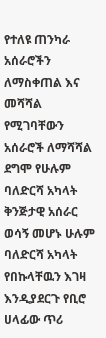የተለዩ ጠንካራ አሰራሮችን ለማስቀጠል እና መሻሻል የሚገባቸውን አሰራሮች ለማሻሻል ደግሞ የሁሉም ባለድርሻ አካላት ቅንጅታዊ አሰራር ወሳኝ መሆኑ ሁሉም ባለድርሻ አካላት የበኩላቸዉን እገዛ እንዲያደርጉ የቢሮ ሀላፊው ጥሪ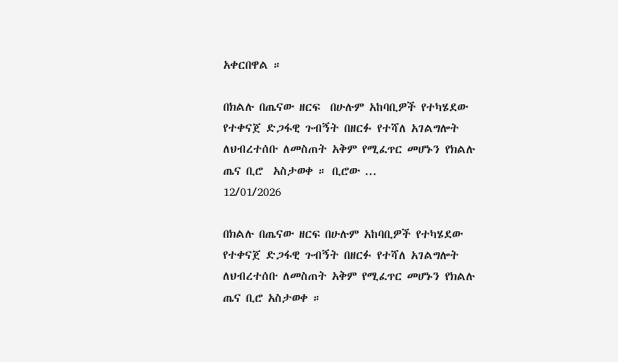አቀርበዋል ።

በክልሉ በጤናው ዘርፍ  በሁሉም አከባቢዎች የተካሄደው የተቀናጀ ድጋፋዊ ጉብኝት በዘርፉ የተሻለ አገልግሎት ለህብረተሰቡ ለመስጠት አቅም የሚፈጥር መሆኑን የክልሉ ጤና ቢሮ  አስታወቀ ። ቢሮው ...
12/01/2026

በክልሉ በጤናው ዘርፍ በሁሉም አከባቢዎች የተካሄደው የተቀናጀ ድጋፋዊ ጉብኝት በዘርፉ የተሻለ አገልግሎት ለህብረተሰቡ ለመስጠት አቅም የሚፈጥር መሆኑን የክልሉ ጤና ቢሮ አስታወቀ ።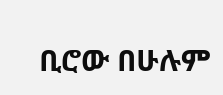ቢሮው በሁሉም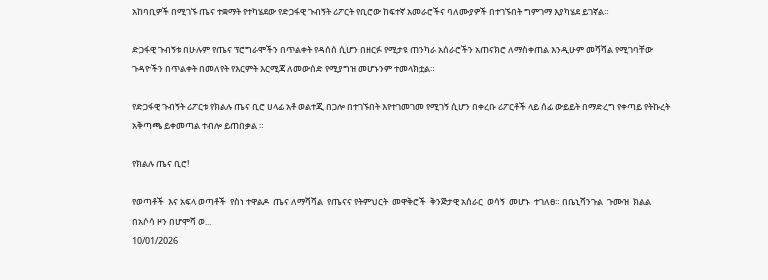አከባቢዎች በሚገኙ ጤና ተቋማት የተካሄደው የድጋፋዊ ጉብኝት ሪፖርት የቢሮው ከፍተኛ አመራሮችና ባለሙያዎች በተገኙበት ግምገማ እያካሄደ ይገኛል።

ድጋፋዊ ጉብኝቱ በሁሉም የጤና ፕሮግራሞችን በጥልቀት የዳሰሰ ሲሆን በዘርፉ የሚታዩ ጠንካራ አሰራሮችን አጠናክሮ ለማስቀጠል እንዲሁም መሻሻል የሚገባቸው ጉዳዮችን በጥልቀት በመለየት የእርምት እርሚጃ ለመውሰድ የሚያግዝ መሆኑንም ተመላክቷል።

የድጋፋዊ ጉብኝት ሪፖርቱ የክልሉ ጤና ቢሮ ሀላፊ አቶ ወልተጂ በጋሎ በተገኙበት እየተገመገመ የሚገኝ ሲሆን በቀረቡ ሪፖርቶች ላይ ሰፊ ውይይት በማድረግ የቀጣይ የትኩረት አቅጣጫ ይቀመጣል ተብሎ ይጠበቃል ።

የክልሉ ጤና ቢሮ!

የወጣቶች  እና አፍላ ወጣቶች  የስነ ተዋልዶ  ጤና ለማሻሻል  የጤናና የትምህርት  መዋቅሮች  ቅንጅታዊ አሰራር  ወሳኝ  መሆኑ  ተገለፀ። በቤኒሻንጉል  ጉሙዝ  ክልል በአሶሳ ዞን በሆሞሻ ወ...
10/01/2026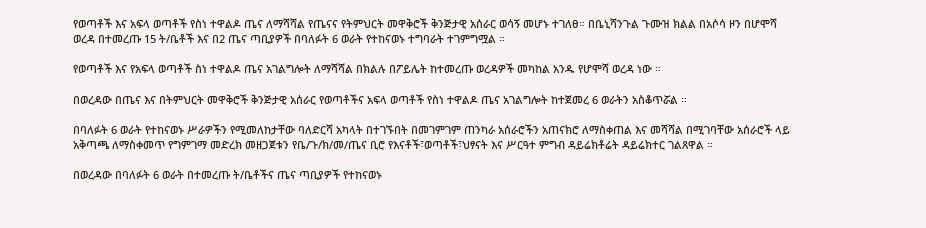የወጣቶች እና አፍላ ወጣቶች የስነ ተዋልዶ ጤና ለማሻሻል የጤናና የትምህርት መዋቅሮች ቅንጅታዊ አሰራር ወሳኝ መሆኑ ተገለፀ። በቤኒሻንጉል ጉሙዝ ክልል በአሶሳ ዞን በሆሞሻ ወረዳ በተመረጡ 15 ት/ቤቶች እና በ2 ጤና ጣቢያዎች በባለፉት 6 ወራት የተከናወኑ ተግባራት ተገምግሟል ።

የወጣቶች እና የአፍላ ወጣቶች ስነ ተዋልዶ ጤና አገልግሎት ለማሻሻል በክልሉ በፖይሌት ከተመረጡ ወረዳዎች መካከል አንዱ የሆሞሻ ወረዳ ነው ።

በወረዳው በጤና እና በትምህርት መዋቅሮች ቅንጅታዊ አሰራር የወጣቶችና አፍላ ወጣቶች የስነ ተዋልዶ ጤና አገልግሎት ከተጀመረ 6 ወራትን አስቆጥሯል ።

በባለፉት 6 ወራት የተከናወኑ ሥራዎችን የሚመለከታቸው ባለድርሻ አካላት በተገኙበት በመገምገም ጠንካራ አሰራሮችን አጠናክሮ ለማስቀጠል እና መሻሻል በሚገባቸው አሰራሮች ላይ አቅጣጫ ለማስቀመጥ የግምገማ መድረክ መዘጋጀቱን የቤ/ጉ/ክ/መ/ጤና ቢሮ የእናቶች፣ወጣቶች፣ህፃናት እና ሥርዓተ ምግብ ዳይሬክቶሬት ዳይሬክተር ገልጸዋል ።

በወረዳው በባለፉት 6 ወራት በተመረጡ ት/ቤቶችና ጤና ጣቢያዎች የተከናወኑ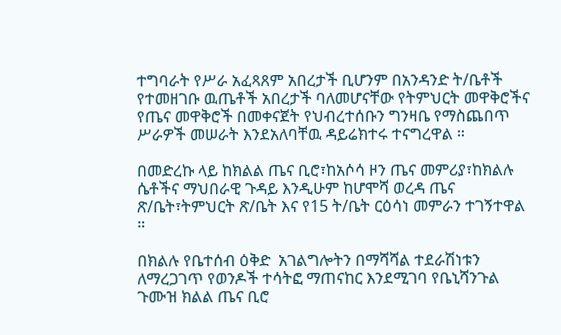ተግባራት የሥራ አፈጻጸም አበረታች ቢሆንም በአንዳንድ ት/ቤቶች የተመዘገቡ ዉጤቶች አበረታች ባለመሆናቸው የትምህርት መዋቅሮችና የጤና መዋቅሮች በመቀናጀት የህብረተሰቡን ግንዛቤ የማስጨበጥ ሥራዎች መሠራት እንደአለባቸዉ ዳይሬክተሩ ተናግረዋል ።

በመድረኩ ላይ ከክልል ጤና ቢሮ፣ከአሶሳ ዞን ጤና መምሪያ፣ከክልሉ ሴቶችና ማህበራዊ ጉዳይ እንዲሁም ከሆሞሻ ወረዳ ጤና ጽ/ቤት፣ትምህርት ጽ/ቤት እና የ15 ት/ቤት ርዕሳነ መምራን ተገኝተዋል ።

በክልሉ የቤተሰብ ዕቅድ  አገልግሎትን በማሻሻል ተደራሽነቱን ለማረጋገጥ የወንዶች ተሳትፎ ማጠናከር እንደሚገባ የቤኒሻንጉል ጉሙዝ ክልል ጤና ቢሮ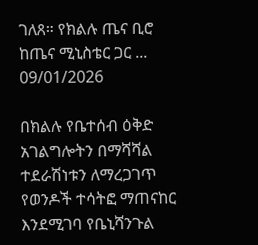ገለጸ። የክልሉ ጤና ቢሮ ከጤና ሚኒስቴር ጋር ...
09/01/2026

በክልሉ የቤተሰብ ዕቅድ አገልግሎትን በማሻሻል ተደራሽነቱን ለማረጋገጥ የወንዶች ተሳትፎ ማጠናከር እንደሚገባ የቤኒሻንጉል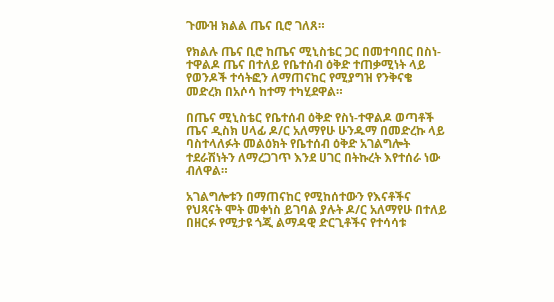ጉሙዝ ክልል ጤና ቢሮ ገለጸ።

የክልሉ ጤና ቢሮ ከጤና ሚኒስቴር ጋር በመተባበር በስነ-ተዋልዶ ጤና በተለይ የቤተሰብ ዕቅድ ተጠቃሚነት ላይ የወንዶች ተሳትፎን ለማጠናከር የሚያግዝ የንቅናቄ መድረክ በአሶሳ ከተማ ተካሂደዋል።

በጤና ሚኒስቴር የቤተሰብ ዕቅድ የስነ-ተዋልዶ ወጣቶች ጤና ዲስክ ሀላፊ ዶ/ር አለማየሁ ሁንዱማ በመድረኩ ላይ ባስተላለፉት መልዕክት የቤተሰብ ዕቅድ አገልግሎት ተደራሽነትን ለማረጋገጥ እንደ ሀገር በትኩረት እየተሰራ ነው ብለዋል።

አገልግሎቱን በማጠናከር የሚከሰተውን የእናቶችና የህጻናት ሞት መቀነስ ይገባል ያሉት ዶ/ር አለማየሁ በተለይ በዘርፉ የሚታዩ ጎጂ ልማዳዊ ድርጊቶችና የተሳሳቱ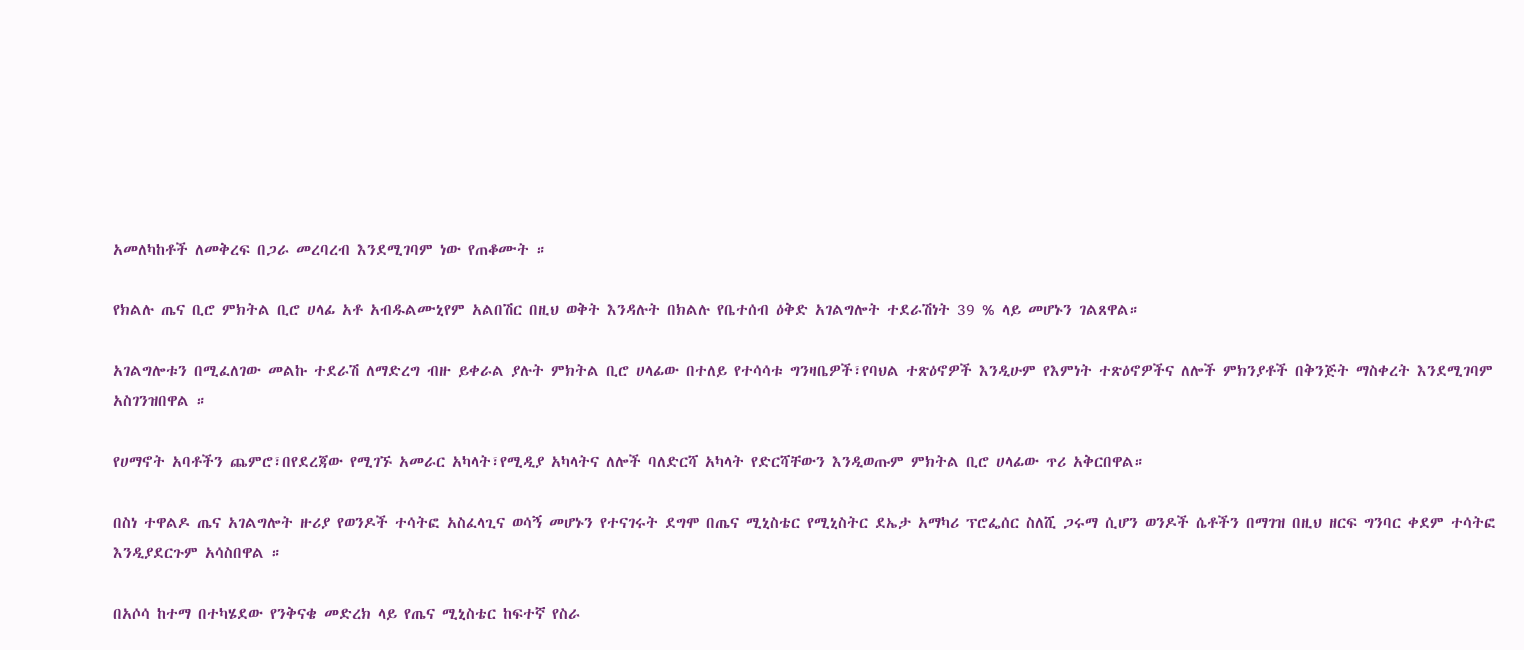አመለካከቶች ለመቅረፍ በጋራ መረባረብ እንደሚገባም ነው የጠቆሙት ።

የክልሉ ጤና ቢሮ ምክትል ቢሮ ሀላፊ አቶ አብዱልሙኒየም አልበሽር በዚህ ወቅት እንዳሉት በክልሉ የቤተሰብ ዕቅድ አገልግሎት ተደራሽነት 39 % ላይ መሆኑን ገልጸዋል።

አገልግሎቱን በሚፈለገው መልኩ ተደራሽ ለማድረግ ብዙ ይቀራል ያሉት ምክትል ቢሮ ሀላፊው በተለይ የተሳሳቱ ግንዛቤዎች፣የባህል ተጽዕኖዎች እንዲሁም የእምነት ተጽዕኖዎችና ለሎች ምክንያቶች በቅንጅት ማስቀረት እንደሚገባም አስገንዝበዋል ።

የሀማኖት አባቶችን ጨምሮ፣በየደረጃው የሚገኙ አመራር አካላት፣የሚዲያ አካላትና ለሎች ባለድርሻ አካላት የድርሻቸውን እንዲወጡም ምክትል ቢሮ ሀላፊው ጥሪ አቅርበዋል።

በስነ ተዋልዶ ጤና አገልግሎት ዙሪያ የወንዶች ተሳትፎ አስፈላጊና ወሳኝ መሆኑን የተናገሩት ደግሞ በጤና ሚኒስቴር የሚኒስትር ደኤታ አማካሪ ፕሮፌሰር ስለሺ ጋሩማ ሲሆን ወንዶች ሴቶችን በማገዝ በዚህ ዘርፍ ግንባር ቀደም ተሳትፎ እንዲያደርጉም አሳስበዋል ።

በአሶሳ ከተማ በተካሄደው የንቅናቄ መድረክ ላይ የጤና ሚኒስቴር ከፍተኛ የስራ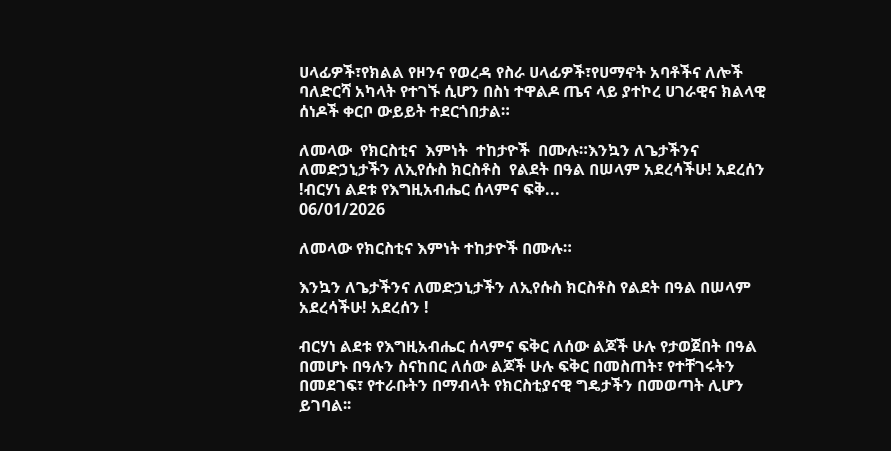ሀላፊዎች፣የክልል የዞንና የወረዳ የስራ ሀላፊዎች፣የሀማኖት አባቶችና ለሎች ባለድርሻ አካላት የተገኙ ሲሆን በስነ ተዋልዶ ጤና ላይ ያተኮረ ሀገራዊና ክልላዊ ሰነዶች ቀርቦ ውይይት ተደርጎበታል።

ለመላው  የክርስቲና  እምነት  ተከታዮች  በሙሉ።እንኳን ለጌታችንና  ለመድኃኒታችን ለኢየሱስ ክርስቶስ  የልደት በዓል በሠላም አደረሳችሁ! አደረሰን !ብርሃነ ልደቱ የእግዚአብሔር ሰላምና ፍቅ...
06/01/2026

ለመላው የክርስቲና እምነት ተከታዮች በሙሉ።

እንኳን ለጌታችንና ለመድኃኒታችን ለኢየሱስ ክርስቶስ የልደት በዓል በሠላም አደረሳችሁ! አደረሰን !

ብርሃነ ልደቱ የእግዚአብሔር ሰላምና ፍቅር ለሰው ልጆች ሁሉ የታወጀበት በዓል በመሆኑ በዓሉን ስናከበር ለሰው ልጆች ሁሉ ፍቅር በመስጠት፣ የተቸገሩትን በመደገፍ፣ የተራቡትን በማብላት የክርስቲያናዊ ግዴታችን በመወጣት ሊሆን ይገባል፡፡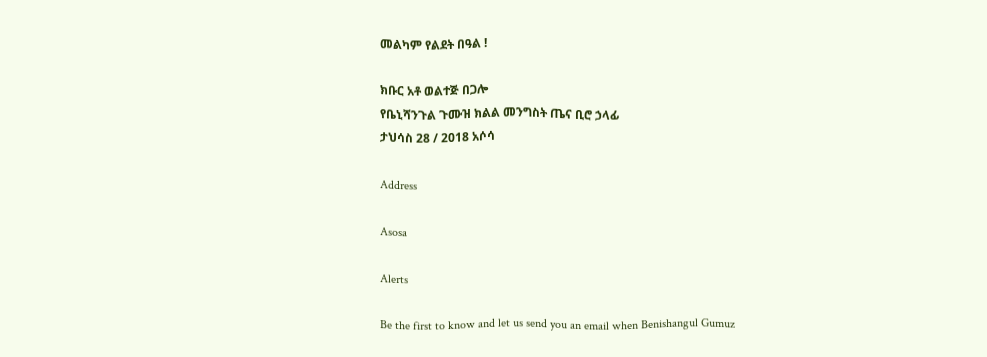መልካም የልደት በዓል !

ክቡር አቶ ወልተጅ በጋሎ
የቤኒሻንጉል ጉሙዝ ክልል መንግስት ጤና ቢሮ ኃላፊ
ታህሳስ 28 / 2018 አሶሳ

Address

Asosa

Alerts

Be the first to know and let us send you an email when Benishangul Gumuz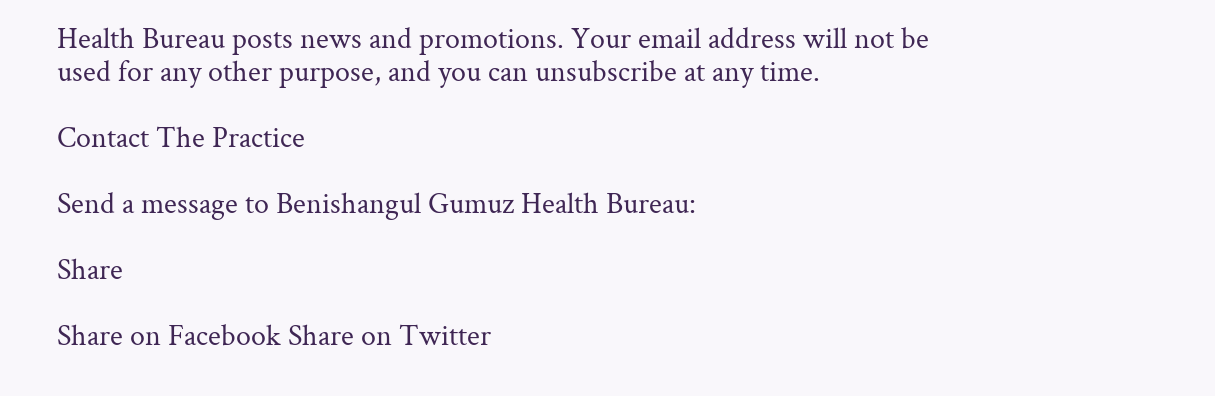Health Bureau posts news and promotions. Your email address will not be used for any other purpose, and you can unsubscribe at any time.

Contact The Practice

Send a message to Benishangul Gumuz Health Bureau:

Share

Share on Facebook Share on Twitter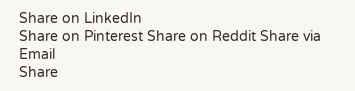Share on LinkedIn
Share on Pinterest Share on Reddit Share via Email
Share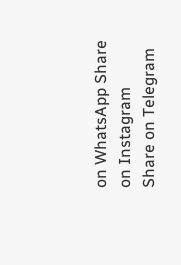on WhatsApp Share on Instagram Share on Telegram